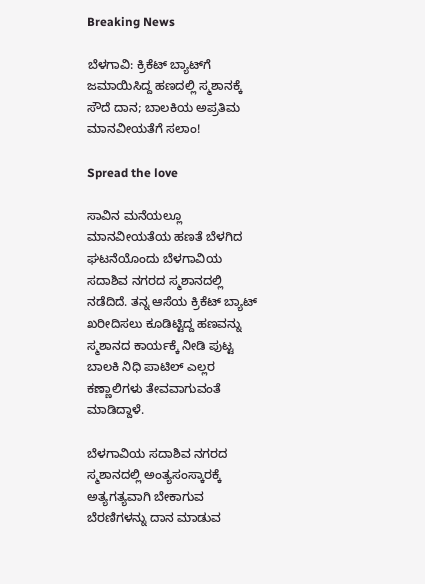Breaking News

ಬೆಳಗಾವಿ: ಕ್ರಿಕೆಟ್ ಬ್ಯಾಟ್‌ಗೆ ಜಮಾಯಿಸಿದ್ದ ಹಣದಲ್ಲಿ ಸ್ಮಶಾನಕ್ಕೆ ಸೌದೆ ದಾನ; ಬಾಲಕಿಯ ಅಪ್ರತಿಮ ಮಾನವೀಯತೆಗೆ ಸಲಾಂ!

Spread the love

ಸಾವಿನ ಮನೆಯಲ್ಲೂ ಮಾನವೀಯತೆಯ ಹಣತೆ ಬೆಳಗಿದ ಘಟನೆಯೊಂದು ಬೆಳಗಾವಿಯ ಸದಾಶಿವ ನಗರದ ಸ್ಮಶಾನದಲ್ಲಿ ನಡೆದಿದೆ. ತನ್ನ ಆಸೆಯ ಕ್ರಿಕೆಟ್ ಬ್ಯಾಟ್ ಖರೀದಿಸಲು ಕೂಡಿಟ್ಟಿದ್ದ ಹಣವನ್ನು ಸ್ಮಶಾನದ ಕಾರ್ಯಕ್ಕೆ ನೀಡಿ ಪುಟ್ಟ ಬಾಲಕಿ ನಿಧಿ ಪಾಟಿಲ್ ಎಲ್ಲರ ಕಣ್ಣಾಲಿಗಳು ತೇವವಾಗುವಂತೆ ಮಾಡಿದ್ದಾಳೆ.

ಬೆಳಗಾವಿಯ ಸದಾಶಿವ ನಗರದ ಸ್ಮಶಾನದಲ್ಲಿ ಅಂತ್ಯಸಂಸ್ಕಾರಕ್ಕೆ ಅತ್ಯಗತ್ಯವಾಗಿ ಬೇಕಾಗುವ ಬೆರಣಿಗಳನ್ನು ದಾನ ಮಾಡುವ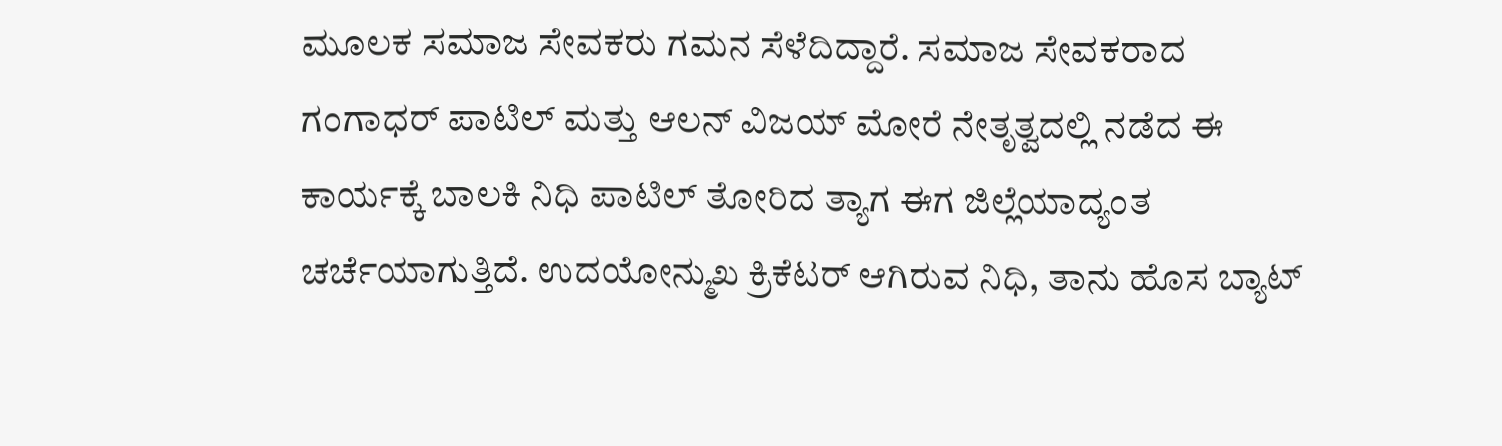ಮೂಲಕ ಸಮಾಜ ಸೇವಕರು ಗಮನ ಸೆಳೆದಿದ್ದಾರೆ. ಸಮಾಜ ಸೇವಕರಾದ ಗಂಗಾಧರ್ ಪಾಟಿಲ್ ಮತ್ತು ಆಲನ್ ವಿಜಯ್ ಮೋರೆ ನೇತೃತ್ವದಲ್ಲಿ ನಡೆದ ಈ ಕಾರ್ಯಕ್ಕೆ ಬಾಲಕಿ ನಿಧಿ ಪಾಟಿಲ್ ತೋರಿದ ತ್ಯಾಗ ಈಗ ಜಿಲ್ಲೆಯಾದ್ಯಂತ ಚರ್ಚೆಯಾಗುತ್ತಿದೆ. ಉದಯೋನ್ಮುಖ ಕ್ರಿಕೆಟರ್ ಆಗಿರುವ ನಿಧಿ, ತಾನು ಹೊಸ ಬ್ಯಾಟ್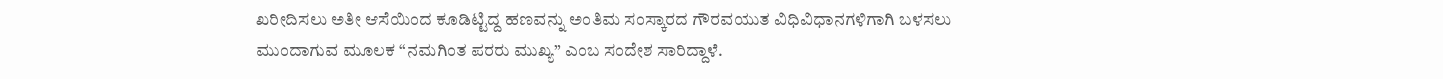ಖರೀದಿಸಲು ಅತೀ ಆಸೆಯಿಂದ ಕೂಡಿಟ್ಟಿದ್ದ ಹಣವನ್ನು ಅಂತಿಮ ಸಂಸ್ಕಾರದ ಗೌರವಯುತ ವಿಧಿವಿಧಾನಗಳಿಗಾಗಿ ಬಳಸಲು ಮುಂದಾಗುವ ಮೂಲಕ “ನಮಗಿಂತ ಪರರು ಮುಖ್ಯ” ಎಂಬ ಸಂದೇಶ ಸಾರಿದ್ದಾಳೆ.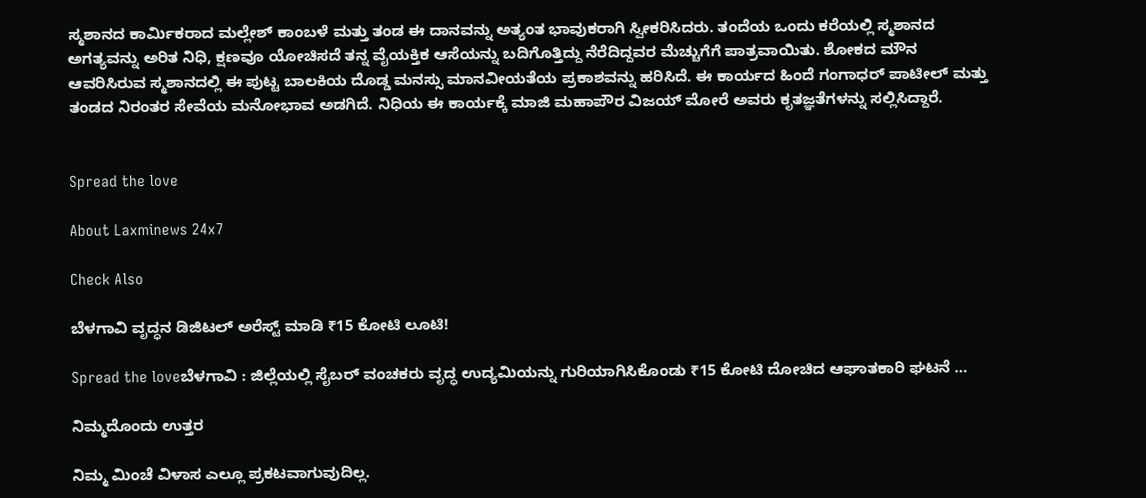ಸ್ಮಶಾನದ ಕಾರ್ಮಿಕರಾದ ಮಲ್ಲೇಶ್ ಕಾಂಬಳೆ ಮತ್ತು ತಂಡ ಈ ದಾನವನ್ನು ಅತ್ಯಂತ ಭಾವುಕರಾಗಿ ಸ್ವೀಕರಿಸಿದರು. ತಂದೆಯ ಒಂದು ಕರೆಯಲ್ಲಿ ಸ್ಮಶಾನದ ಅಗತ್ಯವನ್ನು ಅರಿತ ನಿಧಿ, ಕ್ಷಣವೂ ಯೋಚಿಸದೆ ತನ್ನ ವೈಯಕ್ತಿಕ ಆಸೆಯನ್ನು ಬದಿಗೊತ್ತಿದ್ದು ನೆರೆದಿದ್ದವರ ಮೆಚ್ಚುಗೆಗೆ ಪಾತ್ರವಾಯಿತು. ಶೋಕದ ಮೌನ ಆವರಿಸಿರುವ ಸ್ಮಶಾನದಲ್ಲಿ ಈ ಪುಟ್ಟ ಬಾಲಕಿಯ ದೊಡ್ಡ ಮನಸ್ಸು ಮಾನವೀಯತೆಯ ಪ್ರಕಾಶವನ್ನು ಹರಿಸಿದೆ. ಈ ಕಾರ್ಯದ ಹಿಂದೆ ಗಂಗಾಧರ್ ಪಾಟೀಲ್ ಮತ್ತು ತಂಡದ ನಿರಂತರ ಸೇವೆಯ ಮನೋಭಾವ ಅಡಗಿದೆ. ನಿಧಿಯ ಈ ಕಾರ್ಯಕ್ಕೆ ಮಾಜಿ ಮಹಾಪೌರ ವಿಜಯ್ ಮೋರೆ ಅವರು ಕೃತಜ್ಞತೆಗಳನ್ನು ಸಲ್ಲಿಸಿದ್ದಾರೆ.


Spread the love

About Laxminews 24x7

Check Also

ಬೆಳಗಾವಿ ವೃದ್ಧನ ಡಿಜಿಟಲ್ ಅರೆಸ್ಟ್ ಮಾಡಿ ₹15 ಕೋಟಿ ಲೂಟಿ!

Spread the loveಬೆಳಗಾವಿ : ಜಿಲ್ಲೆಯಲ್ಲಿ ಸೈಬರ್ ವಂಚಕರು ವೃದ್ಧ ಉದ್ಯಮಿಯನ್ನು ಗುರಿಯಾಗಿಸಿಕೊಂಡು ₹15 ಕೋಟಿ ದೋಚಿದ ಆಘಾತಕಾರಿ ಘಟನೆ …

ನಿಮ್ಮದೊಂದು ಉತ್ತರ

ನಿಮ್ಮ ಮಿಂಚೆ ವಿಳಾಸ ಎಲ್ಲೂ ಪ್ರಕಟವಾಗುವುದಿಲ್ಲ.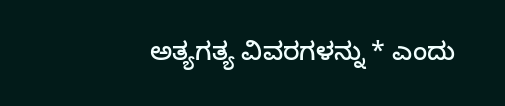ಅತ್ಯಗತ್ಯ ವಿವರಗಳನ್ನು * ಎಂದು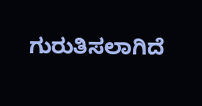ಗುರುತಿಸಲಾಗಿದೆ